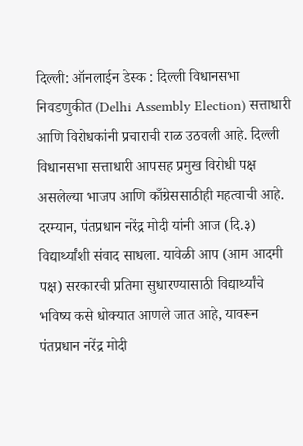दिल्ली: ऑनलाईन डेस्क : दिल्ली विधानसभा निवडणुकीत (Delhi Assembly Election) सत्ताधारी आणि विरोधकांनी प्रचाराची राळ उठवली आहे. दिल्ली विधानसभा सत्ताधारी आपसह प्रमुख विरोधी पक्ष असलेल्या भाजप आणि काँग्रेससाठीही महत्वाची आहे. दरम्यान, पंतप्रधान नरेंद्र मोदी यांनी आज (दि.३) विद्यार्थ्यांशी संवाद साधला. यावेळी आप (आम आदमी पक्ष) सरकारची प्रतिमा सुधारण्यासाठी विद्यार्थ्यांचे भविष्य कसे धोक्यात आणले जात आहे, यावरून पंतप्रधान नरेंद्र मोदी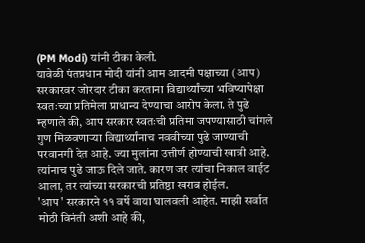(PM Modi) यांनी टीका केली.
यावेळी पंतप्रधान मोदी यांनी आम आदमी पक्षाच्या (आप) सरकारवर जोरदार टीका करताना विद्यार्थ्यांच्या भविष्यापेक्षा स्वतःच्या प्रतिमेला प्राधान्य देण्याचा आरोप केला. ते पुढे म्हणाले की, आप सरकार स्वतःची प्रतिमा जपण्यासाठी चांगले गुण मिळवणाऱ्या विद्यार्थ्यांनाच नववीच्या पुढे जाण्याची परवानगी देत आहे. ज्या मुलांना उत्तीर्ण होण्याची खात्री आहे. त्यांनाच पुढे जाऊ दिले जाते. कारण जर त्यांचा निकाल वाईट आला, तर त्यांच्या सरकारची प्रतिष्ठा खराब होईल.
'आप' सरकारने ११ वर्षे वाया घालवली आहेत. माझी सर्वात मोठी विनंती अशी आहे की,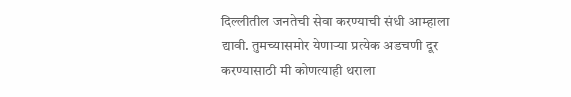दिल्लीतील जनतेची सेवा करण्याची संधी आम्हाला द्यावी. तुमच्यासमोर येणाऱ्या प्रत्येक अडचणी दूर करण्यासाठी मी कोणत्याही थराला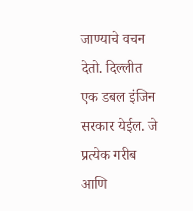जाण्याचे वचन देतो. दिल्लीत एक डबल इंजिन सरकार येईल. जे प्रत्येक गरीब आणि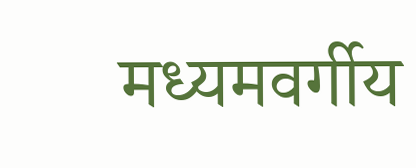मध्यमवर्गीय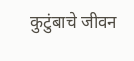कुटुंबाचे जीवन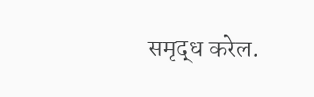समृद्ध करेल.